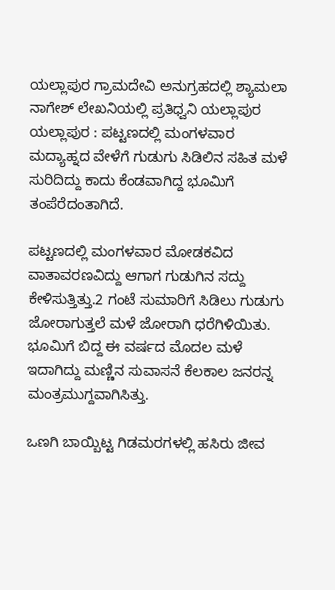ಯಲ್ಲಾಪುರ ಗ್ರಾಮದೇವಿ ಅನುಗ್ರಹದಲ್ಲಿ ಶ್ಯಾಮಲಾ ನಾಗೇಶ್ ಲೇಖನಿಯಲ್ಲಿ ಪ್ರತಿಧ್ವನಿ ಯಲ್ಲಾಪುರ
ಯಲ್ಲಾಪುರ : ಪಟ್ಟಣದಲ್ಲಿ ಮಂಗಳವಾರ ಮದ್ಯಾಹ್ನದ ವೇಳೆಗೆ ಗುಡುಗು ಸಿಡಿಲಿನ ಸಹಿತ ಮಳೆ ಸುರಿದಿದ್ದು ಕಾದು ಕೆಂಡವಾಗಿದ್ದ ಭೂಮಿಗೆ ತಂಪೆರೆದಂತಾಗಿದೆ.

ಪಟ್ಟಣದಲ್ಲಿ ಮಂಗಳವಾರ ಮೋಡಕವಿದ ವಾತಾವರಣವಿದ್ದು ಆಗಾಗ ಗುಡುಗಿನ ಸದ್ದು ಕೇಳಿಸುತ್ತಿತ್ತು.2 ಗಂಟೆ ಸುಮಾರಿಗೆ ಸಿಡಿಲು ಗುಡುಗು ಜೋರಾಗುತ್ತಲೆ ಮಳೆ ಜೋರಾಗಿ ಧರೆಗಿಳಿಯಿತು. ಭೂಮಿಗೆ ಬಿದ್ದ ಈ ವರ್ಷದ ಮೊದಲ ಮಳೆ ಇದಾಗಿದ್ದು ಮಣ್ಣಿನ ಸುವಾಸನೆ ಕೆಲಕಾಲ ಜನರನ್ನ ಮಂತ್ರಮುಗ್ದವಾಗಿಸಿತ್ತು.

ಒಣಗಿ ಬಾಯ್ಬಿಟ್ಟ ಗಿಡಮರಗಳಲ್ಲಿ ಹಸಿರು ಜೀವ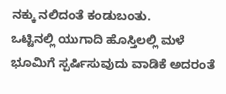ನಕ್ಕು ನಲಿದಂತೆ ಕಂಡುಬಂತು.
ಒಟ್ಟಿನಲ್ಲಿ ಯುಗಾದಿ ಹೊಸ್ತಿಲಲ್ಲಿ ಮಳೆ ಭೂಮಿಗೆ ಸ್ಪರ್ಷಿಸುವುದು ವಾಡಿಕೆ ಅದರಂತೆ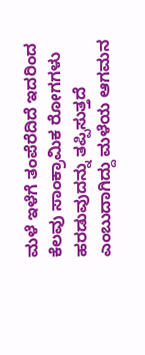ಮಳೆ ಇಳೆಗೆ ತಂಪೆರೆದಿದೆ ಇದರಿಂದ ಕೆಲವು ಸಾಂಕ್ರಾಮಿಕ ರೋಗಗಳು ಹರಡುವುದನ್ನು ತಪ್ಪಿಸುತ್ತದೆ ಎಂಬುದಾಗಿದ್ದು ಮಳೆಯ ಆಗಮನ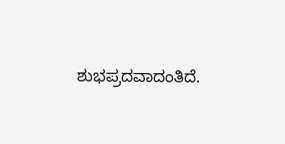ಶುಭಪ್ರದವಾದಂತಿದೆ.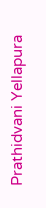Prathidvani Yellapura